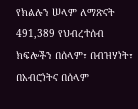የክልሉን ሠላም ለማጽናት 491,389 የህብረተሰብ ክፍሎችን በሰላም፣ በብዝሃነት፣ በአብሮነትና በሰላም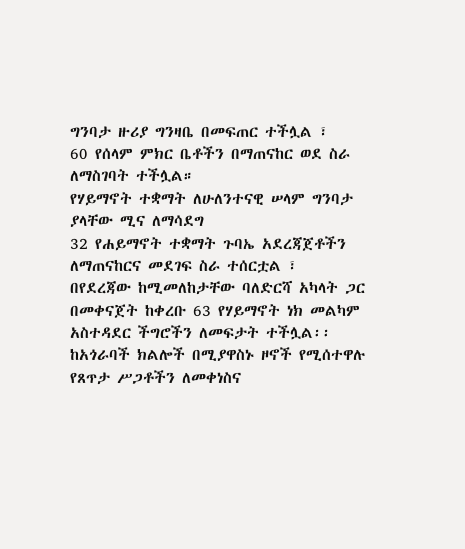ግንባታ ዙሪያ ግንዛቤ በመፍጠር ተችሏል ፣
60 የሰላም ምክር ቤቶችን በማጠናከር ወደ ስራ ለማስገባት ተችሏል።
የሃይማኖት ተቋማት ለሁለንተናዊ ሠላም ግንባታ ያላቸው ሚና ለማሳደግ
32 የሐይማኖት ተቋማት ጉባኤ አደረጃጀቶችን ለማጠናከርና መደገፍ ስራ ተሰርቷል ፣
በየደረጃው ከሚመለከታቸው ባለድርሻ አካላት ጋር በመቀናጀት ከቀረቡ 63 የሃይማኖት ነክ መልካም አስተዳደር ችግሮችን ለመፍታት ተችሏል፡፡
ከአጎራባች ክልሎች በሚያዋስኑ ዞኖች የሚሰተዋሉ የጸጥታ ሥጋቶችን ለመቀነስና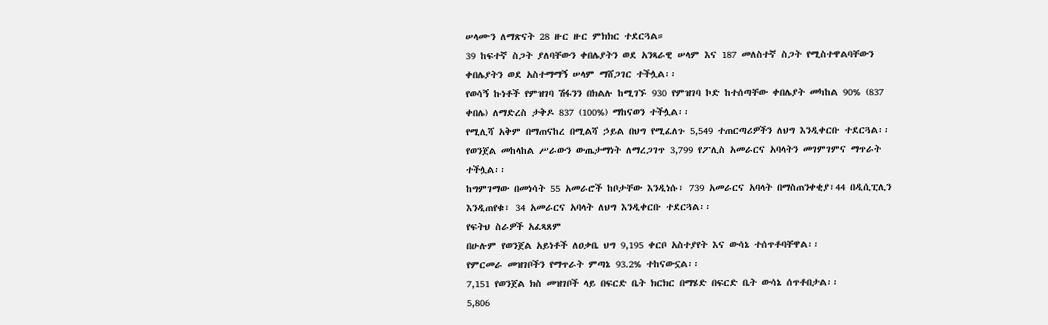ሠላሙን ለማጽናት 28 ዙር ዙር ምክክር ተደርጓል።
39 ከፍተኛ ስጋት ያለባቸውን ቀበሌያትን ወደ አንጻራዊ ሠላም እና 187 መለስተኛ ስጋት የሚስተዋልባቸውን ቀበሌያትን ወደ አስተማማኝ ሠላም ማሸጋገር ተችሏል፡፡
የወሳኝ ኩነቶች የምዝገባ ሽፋንን በክልሉ ከሚገኙ 930 የምዝገባ ኮድ ከተሰጣቸው ቀበሌያት መካከል 90% (837 ቀበሌ) ለማድረስ ታቅዶ 837 (100%) ማከናወን ተችሏል፡፡
የሚሊሻ አቅም በማጠናከረ በሚልሻ ኃይል በህግ የሚፈለጉ 5,549 ተጠርጣሪዎችን ለህግ እንዲቀርቡ ተደርጓል፡፡
የወንጀል መከላከል ሥራውን ውጤታማነት ለማረጋገጥ 3,799 የፖሊስ አመራርና አባላትን መገምገምና ማጥራት ተችሏል፡፡
ከግምገማው በመነሳት 55 አመራሮች ከቦታቸው እንዲነሱ፣ 739 አመራርና አባላት በማስጠንቀቂያ፣44 በዲሲፒሊን እንዲጠየቁ፣ 34 አመራርና አባላት ለህግ እንዲቀርቡ ተደርጓል፡፡
የፍትህ ስራዎች አፈጻጸም
በሁሉም የወንጀል አይነቶች ለዐቃቤ ህግ 9,195 ቀርቦ አስተያየት እና ውሳኔ ተሰጥቶባቸዋል፡፡
የምርመራ መዝገቦችን የማጥራት ምጣኔ 93.2% ተከናውኗል፡፡
7,151 የወንጀል ክስ መዝገቦች ላይ በፍርድ ቤት ክርክር በማሄድ በፍርድ ቤት ውሳኔ ሰጥቶበታል፡፡
5,806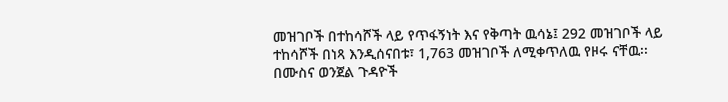መዝገቦች በተከሳሾች ላይ የጥፋኝነት እና የቅጣት ዉሳኔ፤ 292 መዝገቦች ላይ ተከሳሾች በነጻ እንዲሰናበቱ፣ 1,763 መዝገቦች ለሚቀጥለዉ የዞሩ ናቸዉ፡፡
በሙስና ወንጀል ጉዳዮች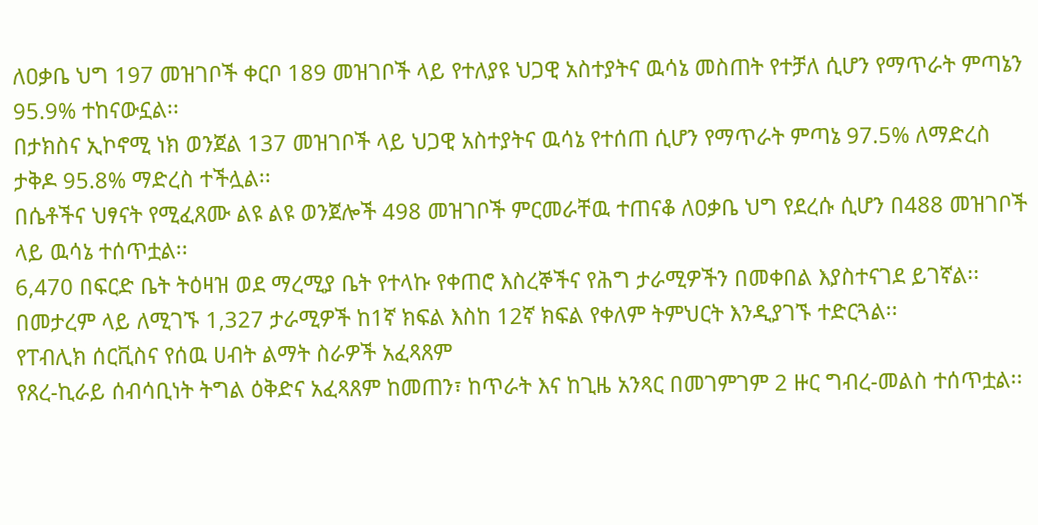ለዐቃቤ ህግ 197 መዝገቦች ቀርቦ 189 መዝገቦች ላይ የተለያዩ ህጋዊ አስተያትና ዉሳኔ መስጠት የተቻለ ሲሆን የማጥራት ምጣኔን 95.9% ተከናውኗል፡፡
በታክስና ኢኮኖሚ ነክ ወንጀል 137 መዝገቦች ላይ ህጋዊ አስተያትና ዉሳኔ የተሰጠ ሲሆን የማጥራት ምጣኔ 97.5% ለማድረስ ታቅዶ 95.8% ማድረስ ተችሏል፡፡
በሴቶችና ህፃናት የሚፈጸሙ ልዩ ልዩ ወንጀሎች 498 መዝገቦች ምርመራቸዉ ተጠናቆ ለዐቃቤ ህግ የደረሱ ሲሆን በ488 መዝገቦች ላይ ዉሳኔ ተሰጥቷል፡፡
6,470 በፍርድ ቤት ትዕዛዝ ወደ ማረሚያ ቤት የተላኩ የቀጠሮ እስረኞችና የሕግ ታራሚዎችን በመቀበል እያስተናገደ ይገኛል፡፡
በመታረም ላይ ለሚገኙ 1,327 ታራሚዎች ከ1ኛ ክፍል እስከ 12ኛ ክፍል የቀለም ትምህርት እንዲያገኙ ተድርጓል፡፡
የፐብሊክ ሰርቪስና የሰዉ ሀብት ልማት ስራዎች አፈጻጸም
የጸረ-ኪራይ ሰብሳቢነት ትግል ዕቅድና አፈጻጸም ከመጠን፣ ከጥራት እና ከጊዜ አንጻር በመገምገም 2 ዙር ግብረ-መልስ ተሰጥቷል፡፡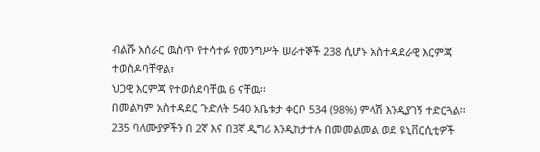ብልሹ አሰራር ዉስጥ የተሳተፉ የመንግሥት ሠራተኞች 238 ሲሆኑ አስተዳደራዊ እርምጃ ተወስዶባቸዋል፣
ህጋዊ እርምጃ የተወሰደባቸዉ 6 ናቸዉ፡፡
በመልካም አስተዳደር ጉድለት 540 አቤቱታ ቀርቦ 534 (98%) ምላሽ እንዲያገኝ ተድርጓል፡፡
235 ባለሙያዎችን በ 2ኛ እና በ3ኛ ዲግሪ እንዲከታተሉ በመመልመል ወደ ዩኒቨርሲቲዎች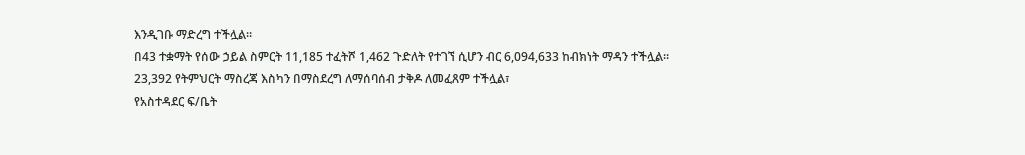እንዲገቡ ማድረግ ተችሏል፡፡
በ43 ተቋማት የሰው ኃይል ስምርት 11,185 ተፈትሾ 1,462 ጉድለት የተገኘ ሲሆን ብር 6,094,633 ከብክነት ማዳን ተችሏል፡፡
23,392 የትምህርት ማስረጃ እስካን በማስደረግ ለማሰባሰብ ታቅዶ ለመፈጸም ተችሏል፣
የአስተዳደር ፍ/ቤት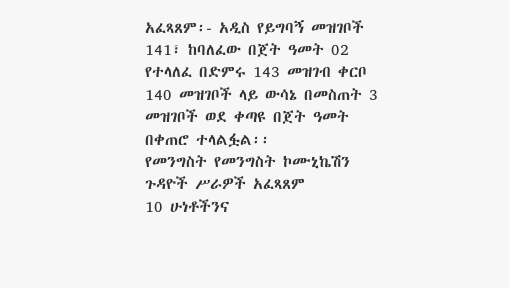አፈጻጸም፡- አዲስ የይግባኝ መዝገቦች 141፣ ከባለፈው በጀት ዓመት 02 የተላለፈ በድምሩ 143 መዝገብ ቀርቦ 140 መዝገቦች ላይ ውሳኔ በመስጠት 3 መዝገቦች ወደ ቀጣዩ በጀት ዓመት በቀጠሮ ተላልፏል፡፡
የመንግስት የመንግስት ኮሙኒኬሽን ጉዳዮች ሥራዎች አፈጻጸም
10 ሁነቶችንና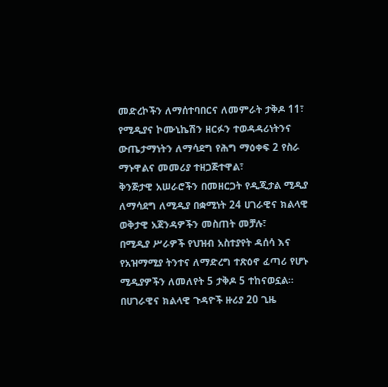መድረኮችን ለማሰተባበርና ለመምራት ታቅዶ 11፣
የሚዲያና ኮሙኒኬሽን ዘርፉን ተወዳዳሪነትንና ውጤታማነትን ለማሳደግ የሕግ ማዕቀፍ 2 የስራ ማኑዋልና መመሪያ ተዘጋጅተዋል፣
ቅንጅታዊ አሠራሮችን በመዘርጋት የዲጂታል ሚዲያ ለማሳደግ ለሚዲያ በቋሚነት 24 ሀገራዊና ክልላዊ ወቅታዊ አጀንዳዎችን መስጠት መቻሉ፣
በሚዲያ ሥራዎች የህዝብ አስተያየት ዳሰሳ እና የአዝማሚያ ትንተና ለማድረግ ተጽዕኖ ፈጣሪ የሆኑ ሚዲያዎችን ለመለየት 5 ታቅዶ 5 ተከናወኗል።
በሀገራዊና ክልላዊ ጉዳዮች ዙሪያ 20 ጊዜ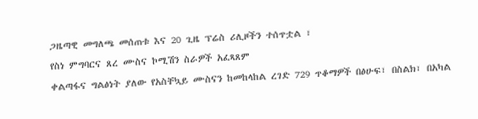ጋዜጣዊ መግለጫ መሰጠቱ እና 20 ጊዜ ፕሬስ ሪሊዞችን ተሰጥቷል ፣
የስነ ምግባርና ጸረ ሙስና ኮሚሽን ስራዎች አፈጻጸም
ቀልጣፋና ግልፅነት ያለው የአስቸኳይ ሙስናን ከመከላከል ረገድ 729 ጥቆማዎች በፅሁፍ፣ በስልክ፣ በአካል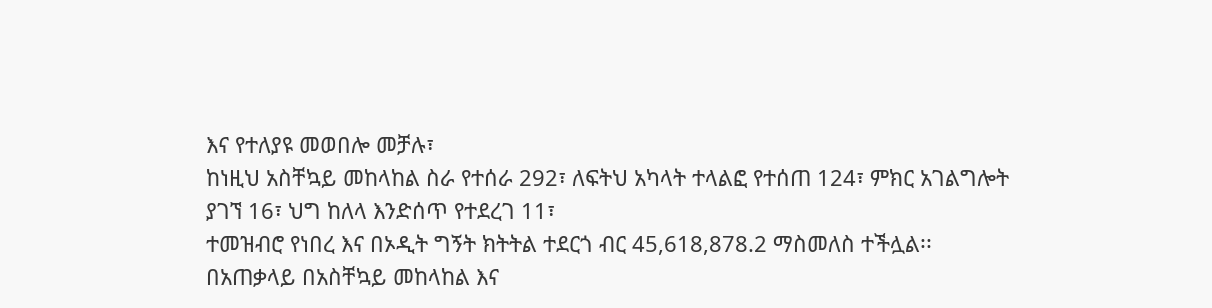እና የተለያዩ መወበሎ መቻሉ፣
ከነዚህ አስቸኳይ መከላከል ስራ የተሰራ 292፣ ለፍትህ አካላት ተላልፎ የተሰጠ 124፣ ምክር አገልግሎት ያገኘ 16፣ ህግ ከለላ እንድሰጥ የተደረገ 11፣
ተመዝብሮ የነበረ እና በኦዲት ግኝት ክትትል ተደርጎ ብር 45,618,878.2 ማስመለስ ተችሏል፡፡
በአጠቃላይ በአስቸኳይ መከላከል እና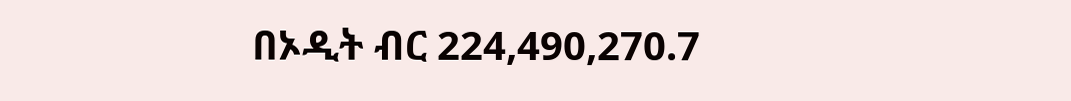በኦዲት ብር 224,490,270.7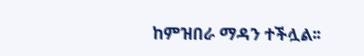ከምዝበራ ማዳን ተችሏል፡፡